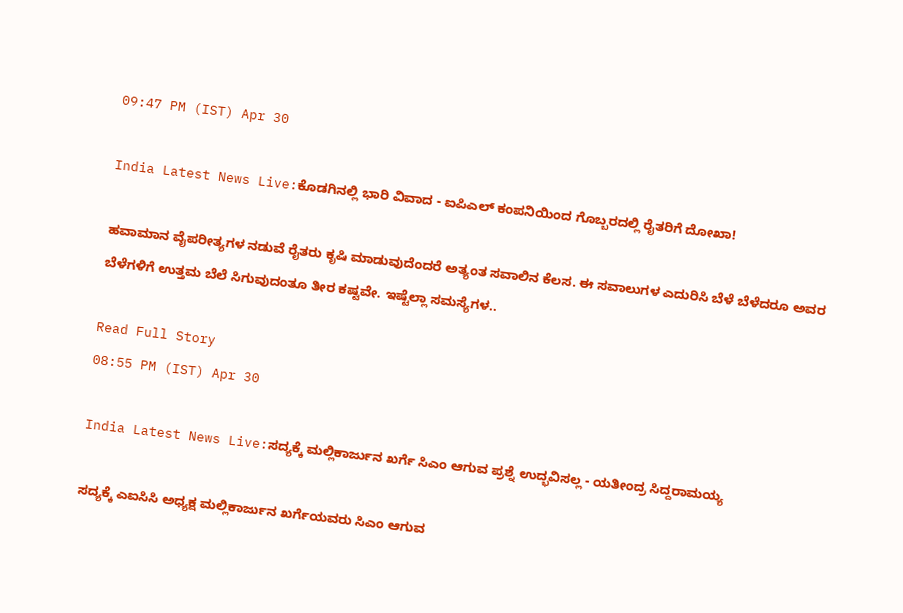09:47 PM (IST) Apr 30

India Latest News Live:ಕೊಡಗಿನಲ್ಲಿ ಭಾರಿ ವಿವಾದ - ಐಪಿಎಲ್ ಕಂಪನಿಯಿಂದ ಗೊಬ್ಬರದಲ್ಲಿ ರೈತರಿಗೆ ದೋಖಾ!

ಹವಾಮಾನ ವೈಪರೀತ್ಯಗಳ ನಡುವೆ ರೈತರು ಕೃಷಿ ಮಾಡುವುದೆಂದರೆ ಅತ್ಯಂತ ಸವಾಲಿನ ಕೆಲಸ. ಈ ಸವಾಲುಗಳ ಎದುರಿಸಿ ಬೆಳೆ ಬೆಳೆದರೂ ಅವರ ಬೆಳೆಗಳಿಗೆ ಉತ್ತಮ ಬೆಲೆ ಸಿಗುವುದಂತೂ ತೀರ ಕಷ್ಟವೇ. ಇಷ್ಟೆಲ್ಲಾ ಸಮಸ್ಯೆಗಳ..

Read Full Story
08:55 PM (IST) Apr 30

India Latest News Live:ಸದ್ಯಕ್ಕೆ ಮಲ್ಲಿಕಾರ್ಜುನ ಖರ್ಗೆ ಸಿಎಂ ಆಗುವ ಪ್ರಶ್ನೆ ಉದ್ಭವಿಸಲ್ಲ - ಯತೀಂದ್ರ ಸಿದ್ದರಾಮಯ್ಯ

ಸದ್ಯಕ್ಕೆ ಎಐಸಿಸಿ ಅಧ್ಯಕ್ಷ ಮಲ್ಲಿಕಾರ್ಜುನ ಖರ್ಗೆಯವರು ಸಿಎಂ ಆಗುವ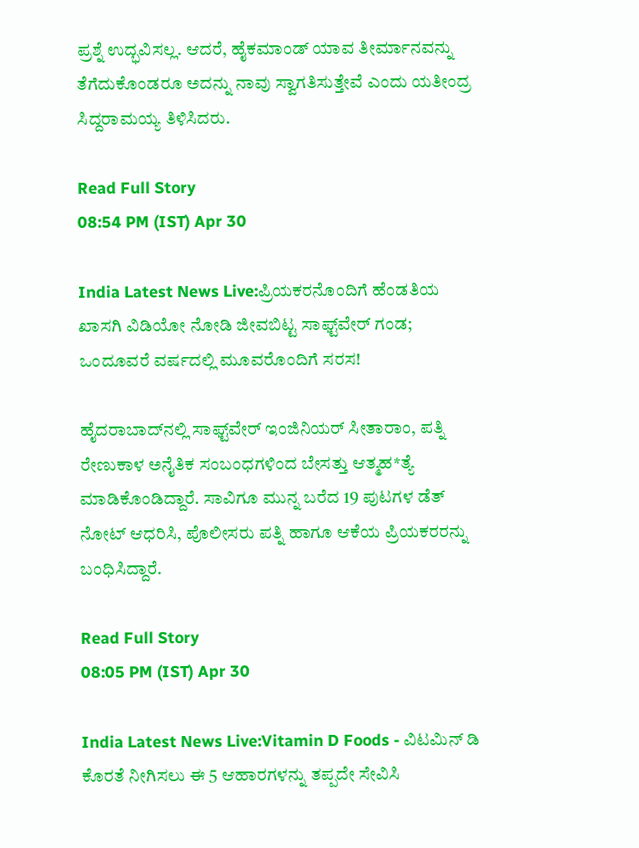ಪ್ರಶ್ನೆ ಉದ್ಭವಿಸಲ್ಲ. ಆದರೆ, ಹೈಕಮಾಂಡ್‌ ಯಾವ ತೀರ್ಮಾನವನ್ನು ತೆಗೆದುಕೊಂಡರೂ ಅದನ್ನು ನಾವು ಸ್ವಾಗತಿಸುತ್ತೇವೆ ಎಂದು ಯತೀಂದ್ರ ಸಿದ್ದರಾಮಯ್ಯ ತಿಳಿಸಿದರು.

Read Full Story
08:54 PM (IST) Apr 30

India Latest News Live:ಪ್ರಿಯಕರನೊಂದಿಗೆ ಹೆಂಡತಿಯ ಖಾಸಗಿ ವಿಡಿಯೋ ನೋಡಿ ಜೀವಬಿಟ್ಟ ಸಾಫ್ಟ್‌ವೇರ್ ಗಂಡ; ಒಂದೂವರೆ ವರ್ಷದಲ್ಲಿ ಮೂವರೊಂದಿಗೆ ಸರಸ!

ಹೈದರಾಬಾದ್‌ನಲ್ಲಿ ಸಾಫ್ಟ್‌ವೇರ್ ಇಂಜಿನಿಯರ್ ಸೀತಾರಾಂ, ಪತ್ನಿ ರೇಣುಕಾಳ ಅನೈತಿಕ ಸಂಬಂಧಗಳಿಂದ ಬೇಸತ್ತು ಆತ್ಮಹ*ತ್ಯೆ ಮಾಡಿಕೊಂಡಿದ್ದಾರೆ. ಸಾವಿಗೂ ಮುನ್ನ ಬರೆದ 19 ಪುಟಗಳ ಡೆತ್ ನೋಟ್ ಆಧರಿಸಿ, ಪೊಲೀಸರು ಪತ್ನಿ ಹಾಗೂ ಆಕೆಯ ಪ್ರಿಯಕರರನ್ನು ಬಂಧಿಸಿದ್ದಾರೆ.

Read Full Story
08:05 PM (IST) Apr 30

India Latest News Live:Vitamin D Foods - ವಿಟಮಿನ್ ಡಿ ಕೊರತೆ ನೀಗಿಸಲು ಈ 5 ಆಹಾರಗಳನ್ನು ತಪ್ಪದೇ ಸೇವಿಸಿ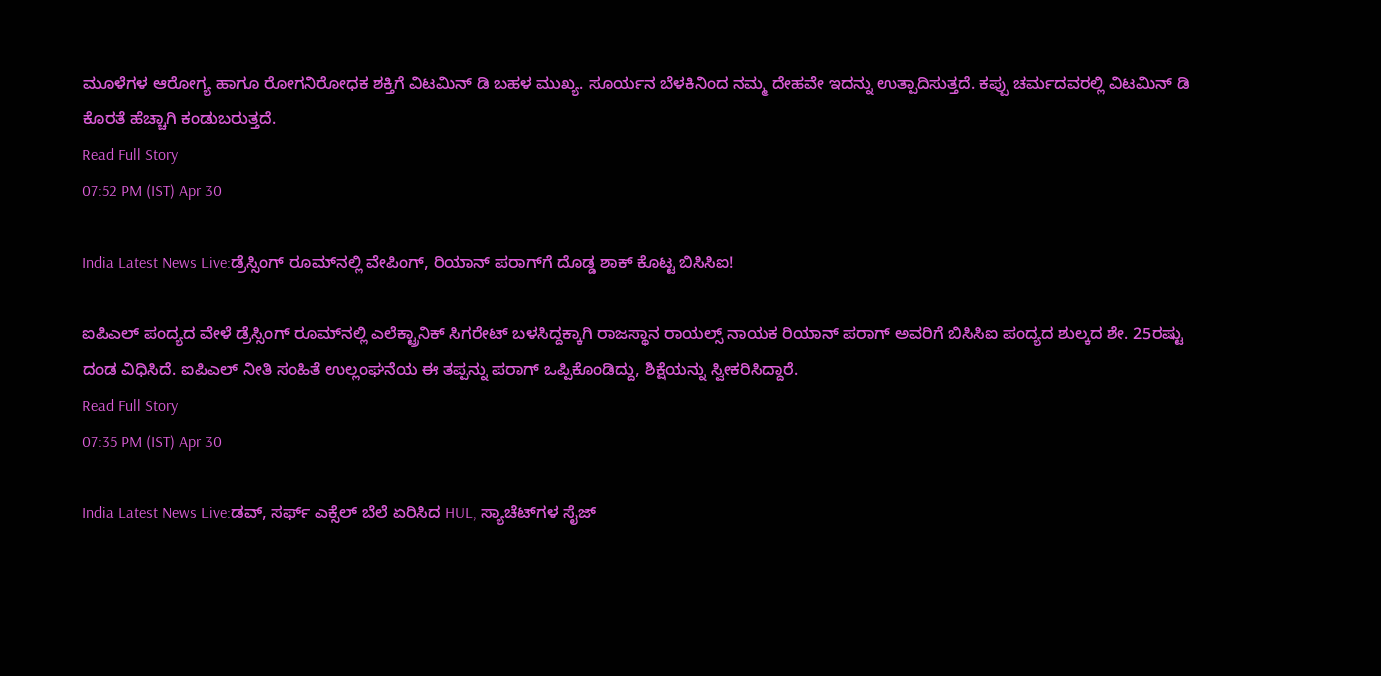ಮೂಳೆಗಳ ಆರೋಗ್ಯ ಹಾಗೂ ರೋಗನಿರೋಧಕ ಶಕ್ತಿಗೆ ವಿಟಮಿನ್ ಡಿ ಬಹಳ ಮುಖ್ಯ. ಸೂರ್ಯನ ಬೆಳಕಿನಿಂದ ನಮ್ಮ ದೇಹವೇ ಇದನ್ನು ಉತ್ಪಾದಿಸುತ್ತದೆ. ಕಪ್ಪು ಚರ್ಮದವರಲ್ಲಿ ವಿಟಮಿನ್ ಡಿ ಕೊರತೆ ಹೆಚ್ಚಾಗಿ ಕಂಡುಬರುತ್ತದೆ.
Read Full Story
07:52 PM (IST) Apr 30

India Latest News Live:ಡ್ರೆಸ್ಸಿಂಗ್ ರೂಮ್‌ನಲ್ಲಿ ವೇಪಿಂಗ್, ರಿಯಾನ್ ಪರಾಗ್‌ಗೆ ದೊಡ್ಡ ಶಾಕ್ ಕೊಟ್ಟ ಬಿಸಿಸಿಐ!

ಐಪಿಎಲ್ ಪಂದ್ಯದ ವೇಳೆ ಡ್ರೆಸ್ಸಿಂಗ್ ರೂಮ್‌ನಲ್ಲಿ ಎಲೆಕ್ಟ್ರಾನಿಕ್ ಸಿಗರೇಟ್ ಬಳಸಿದ್ದಕ್ಕಾಗಿ ರಾಜಸ್ಥಾನ ರಾಯಲ್ಸ್ ನಾಯಕ ರಿಯಾನ್ ಪರಾಗ್ ಅವರಿಗೆ ಬಿಸಿಸಿಐ ಪಂದ್ಯದ ಶುಲ್ಕದ ಶೇ. 25ರಷ್ಟು ದಂಡ ವಿಧಿಸಿದೆ. ಐಪಿಎಲ್ ನೀತಿ ಸಂಹಿತೆ ಉಲ್ಲಂಘನೆಯ ಈ ತಪ್ಪನ್ನು ಪರಾಗ್ ಒಪ್ಪಿಕೊಂಡಿದ್ದು, ಶಿಕ್ಷೆಯನ್ನು ಸ್ವೀಕರಿಸಿದ್ದಾರೆ.
Read Full Story
07:35 PM (IST) Apr 30

India Latest News Live:ಡವ್‌, ಸರ್ಫ್‌ ಎಕ್ಸೆಲ್‌ ಬೆಲೆ ಏರಿಸಿದ HUL, ಸ್ಯಾಚೆಟ್‌ಗಳ ಸೈಜ್‌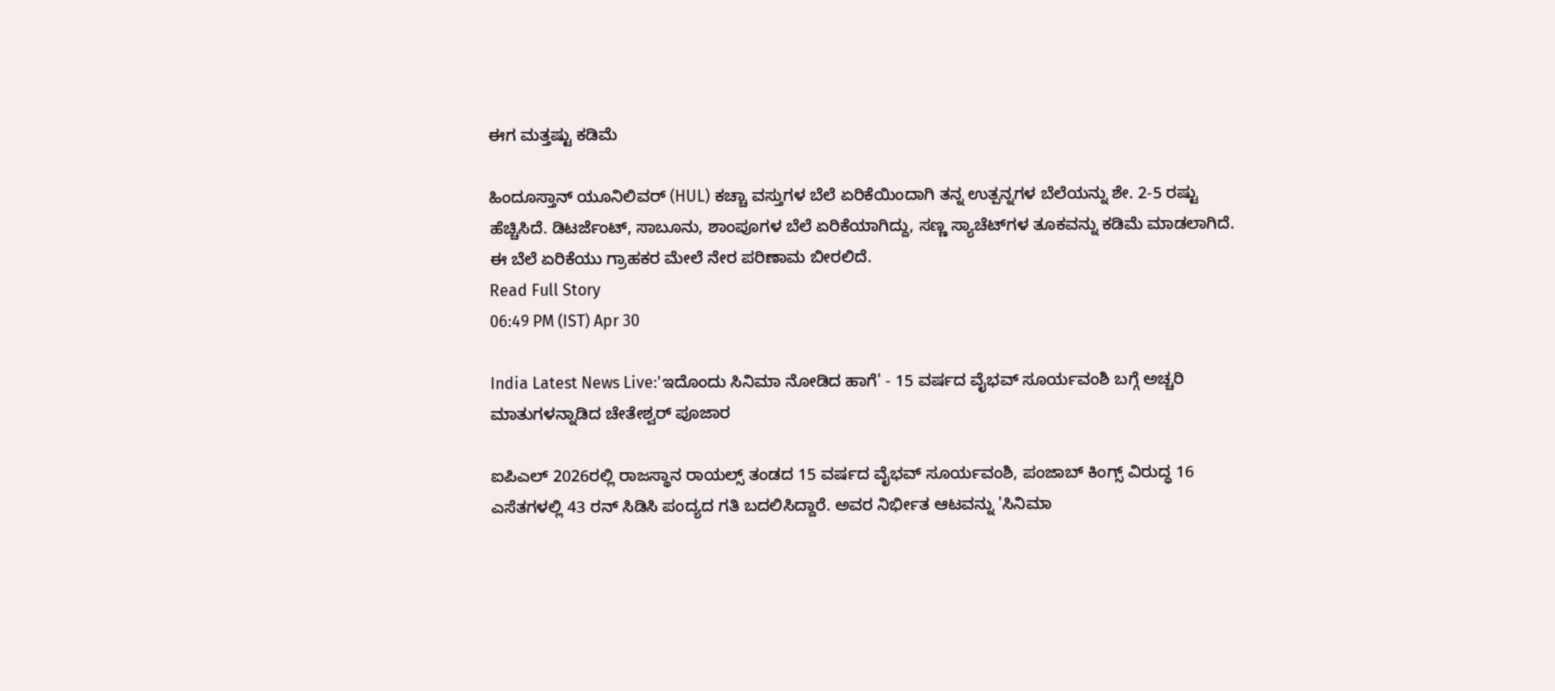ಈಗ ಮತ್ತಷ್ಟು ಕಡಿಮೆ

ಹಿಂದೂಸ್ತಾನ್ ಯೂನಿಲಿವರ್ (HUL) ಕಚ್ಚಾ ವಸ್ತುಗಳ ಬೆಲೆ ಏರಿಕೆಯಿಂದಾಗಿ ತನ್ನ ಉತ್ಪನ್ನಗಳ ಬೆಲೆಯನ್ನು ಶೇ. 2-5 ರಷ್ಟು ಹೆಚ್ಚಿಸಿದೆ. ಡಿಟರ್ಜೆಂಟ್, ಸಾಬೂನು, ಶಾಂಪೂಗಳ ಬೆಲೆ ಏರಿಕೆಯಾಗಿದ್ದು, ಸಣ್ಣ ಸ್ಯಾಚೆಟ್‌ಗಳ ತೂಕವನ್ನು ಕಡಿಮೆ ಮಾಡಲಾಗಿದೆ. ಈ ಬೆಲೆ ಏರಿಕೆಯು ಗ್ರಾಹಕರ ಮೇಲೆ ನೇರ ಪರಿಣಾಮ ಬೀರಲಿದೆ.
Read Full Story
06:49 PM (IST) Apr 30

India Latest News Live:'ಇದೊಂದು ಸಿನಿಮಾ ನೋಡಿದ ಹಾಗೆ' - 15 ವರ್ಷದ ವೈಭವ್ ಸೂರ್ಯವಂಶಿ ಬಗ್ಗೆ ಅಚ್ಚರಿ ಮಾತುಗಳನ್ನಾಡಿದ ಚೇತೇಶ್ವರ್ ಪೂಜಾರ

ಐಪಿಎಲ್ 2026ರಲ್ಲಿ ರಾಜಸ್ಥಾನ ರಾಯಲ್ಸ್ ತಂಡದ 15 ವರ್ಷದ ವೈಭವ್ ಸೂರ್ಯವಂಶಿ, ಪಂಜಾಬ್ ಕಿಂಗ್ಸ್ ವಿರುದ್ಧ 16 ಎಸೆತಗಳಲ್ಲಿ 43 ರನ್ ಸಿಡಿಸಿ ಪಂದ್ಯದ ಗತಿ ಬದಲಿಸಿದ್ದಾರೆ. ಅವರ ನಿರ್ಭೀತ ಆಟವನ್ನು 'ಸಿನಿಮಾ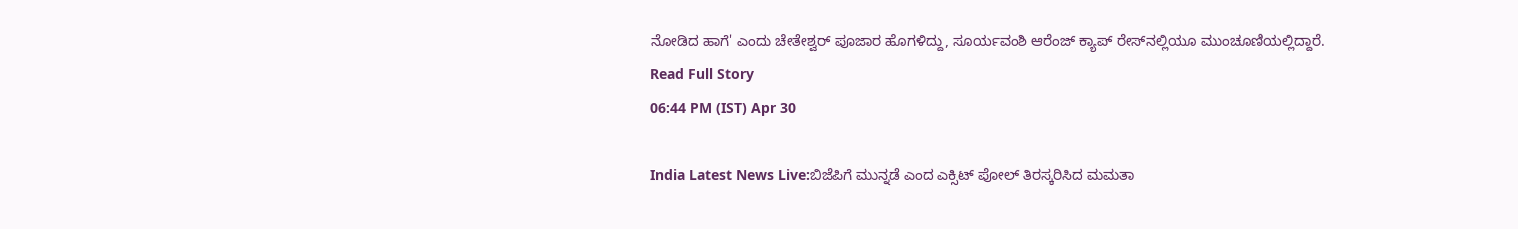ನೋಡಿದ ಹಾಗೆ' ಎಂದು ಚೇತೇಶ್ವರ್ ಪೂಜಾರ ಹೊಗಳಿದ್ದು, ಸೂರ್ಯವಂಶಿ ಆರೆಂಜ್ ಕ್ಯಾಪ್ ರೇಸ್‌ನಲ್ಲಿಯೂ ಮುಂಚೂಣಿಯಲ್ಲಿದ್ದಾರೆ.
Read Full Story
06:44 PM (IST) Apr 30

India Latest News Live:ಬಿಜೆಪಿಗೆ ಮುನ್ನಡೆ ಎಂದ ಎಕ್ಸಿಟ್ ಪೋಲ್ ತಿರಸ್ಕರಿಸಿದ ಮಮತಾ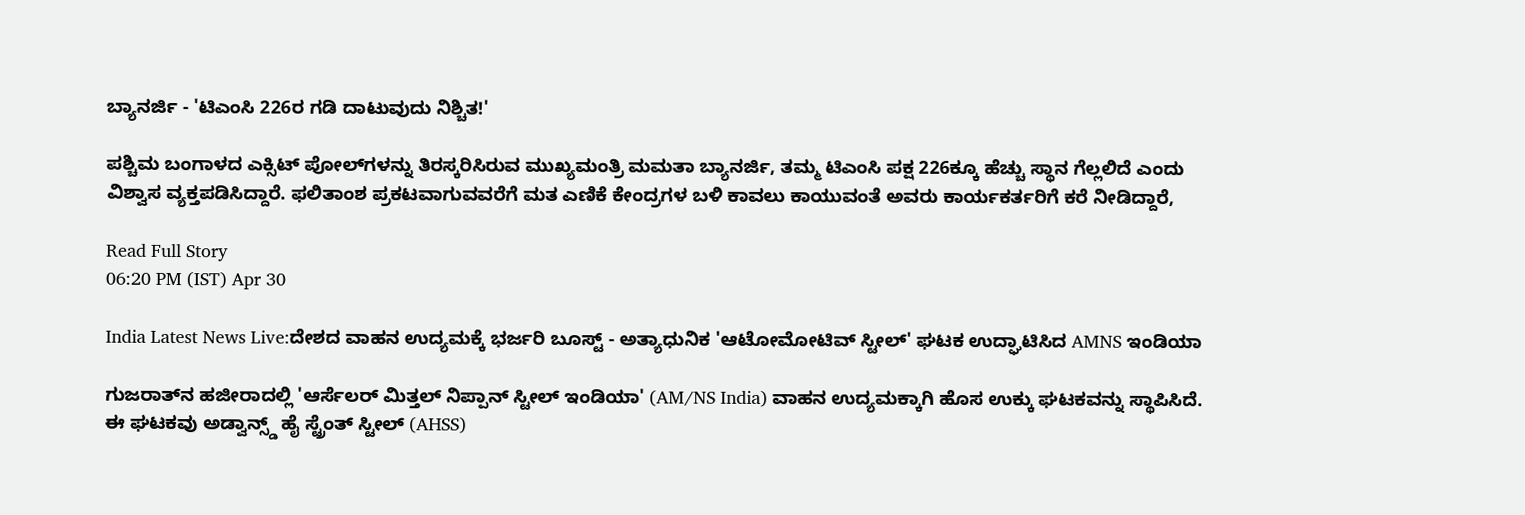ಬ್ಯಾನರ್ಜಿ - 'ಟಿಎಂಸಿ 226ರ ಗಡಿ ದಾಟುವುದು ನಿಶ್ಚಿತ!'

ಪಶ್ಚಿಮ ಬಂಗಾಳದ ಎಕ್ಸಿಟ್ ಪೋಲ್‌ಗಳನ್ನು ತಿರಸ್ಕರಿಸಿರುವ ಮುಖ್ಯಮಂತ್ರಿ ಮಮತಾ ಬ್ಯಾನರ್ಜಿ, ತಮ್ಮ ಟಿಎಂಸಿ ಪಕ್ಷ 226ಕ್ಕೂ ಹೆಚ್ಚು ಸ್ಥಾನ ಗೆಲ್ಲಲಿದೆ ಎಂದು ವಿಶ್ವಾಸ ವ್ಯಕ್ತಪಡಿಸಿದ್ದಾರೆ. ಫಲಿತಾಂಶ ಪ್ರಕಟವಾಗುವವರೆಗೆ ಮತ ಎಣಿಕೆ ಕೇಂದ್ರಗಳ ಬಳಿ ಕಾವಲು ಕಾಯುವಂತೆ ಅವರು ಕಾರ್ಯಕರ್ತರಿಗೆ ಕರೆ ನೀಡಿದ್ದಾರೆ,

Read Full Story
06:20 PM (IST) Apr 30

India Latest News Live:ದೇಶದ ವಾಹನ ಉದ್ಯಮಕ್ಕೆ ಭರ್ಜರಿ ಬೂಸ್ಟ್ - ಅತ್ಯಾಧುನಿಕ 'ಆಟೋಮೋಟಿವ್ ಸ್ಟೀಲ್' ಘಟಕ ಉದ್ಘಾಟಿಸಿದ AMNS ಇಂಡಿಯಾ

ಗುಜರಾತ್‌ನ ಹಜೀರಾದಲ್ಲಿ 'ಆರ್ಸೆಲರ್ ಮಿತ್ತಲ್ ನಿಪ್ಪಾನ್ ಸ್ಟೀಲ್ ಇಂಡಿಯಾ' (AM/NS India) ವಾಹನ ಉದ್ಯಮಕ್ಕಾಗಿ ಹೊಸ ಉಕ್ಕು ಘಟಕವನ್ನು ಸ್ಥಾಪಿಸಿದೆ. ಈ ಘಟಕವು ಅಡ್ವಾನ್ಸ್ಡ್ ಹೈ ಸ್ಟ್ರೆಂತ್ ಸ್ಟೀಲ್ (AHSS)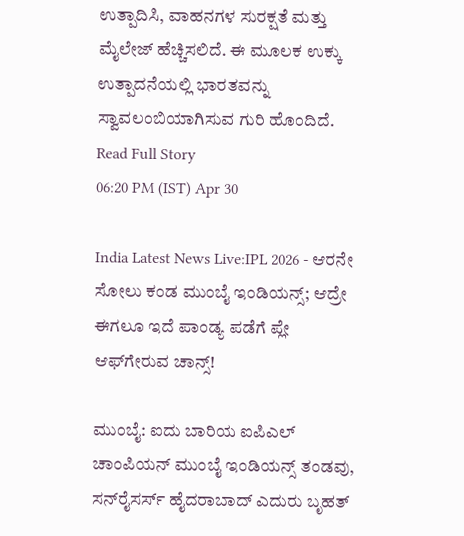ಉತ್ಪಾದಿಸಿ, ವಾಹನಗಳ ಸುರಕ್ಷತೆ ಮತ್ತು ಮೈಲೇಜ್ ಹೆಚ್ಚಿಸಲಿದೆ. ಈ ಮೂಲಕ ಉಕ್ಕು ಉತ್ಪಾದನೆಯಲ್ಲಿ ಭಾರತವನ್ನು ಸ್ವಾವಲಂಬಿಯಾಗಿಸುವ ಗುರಿ ಹೊಂದಿದೆ.
Read Full Story
06:20 PM (IST) Apr 30

India Latest News Live:IPL 2026 - ಆರನೇ ಸೋಲು ಕಂಡ ಮುಂಬೈ ಇಂಡಿಯನ್ಸ್; ಆದ್ರೇ ಈಗಲೂ ಇದೆ ಪಾಂಡ್ಯ ಪಡೆಗೆ ಪ್ಲೇ ಆಫ್‌ಗೇರುವ ಚಾನ್ಸ್!

ಮುಂಬೈ: ಐದು ಬಾರಿಯ ಐಪಿಎಲ್ ಚಾಂಪಿಯನ್‌ ಮುಂಬೈ ಇಂಡಿಯನ್ಸ್ ತಂಡವು, ಸನ್‌ರೈಸರ್ಸ್ ಹೈದರಾಬಾದ್ ಎದುರು ಬೃಹತ್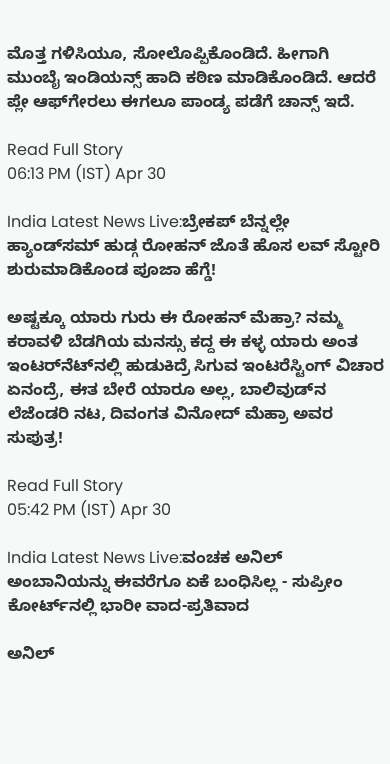ಮೊತ್ತ ಗಳಿಸಿಯೂ, ಸೋಲೊಪ್ಪಿಕೊಂಡಿದೆ. ಹೀಗಾಗಿ ಮುಂಬೈ ಇಂಡಿಯನ್ಸ್ ಹಾದಿ ಕಠಿಣ ಮಾಡಿಕೊಂಡಿದೆ. ಆದರೆ ಪ್ಲೇ ಆಫ್‌ಗೇರಲು ಈಗಲೂ ಪಾಂಡ್ಯ ಪಡೆಗೆ ಚಾನ್ಸ್ ಇದೆ.

Read Full Story
06:13 PM (IST) Apr 30

India Latest News Live:ಬ್ರೇಕಪ್ ಬೆನ್ನಲ್ಲೇ ಹ್ಯಾಂಡ್‌ಸಮ್ ಹುಡ್ಗ ರೋಹನ್ ಜೊತೆ ಹೊಸ ಲವ್ ಸ್ಟೋರಿ ಶುರುಮಾಡಿಕೊಂಡ ಪೂಜಾ ಹೆಗ್ಡೆ!

ಅಷ್ಟಕ್ಕೂ ಯಾರು ಗುರು ಈ ರೋಹನ್ ಮೆಹ್ರಾ? ನಮ್ಮ ಕರಾವಳಿ ಬೆಡಗಿಯ ಮನಸ್ಸು ಕದ್ದ ಈ ಕಳ್ಳ ಯಾರು ಅಂತ ಇಂಟರ್‌ನೆಟ್‌ನಲ್ಲಿ ಹುಡುಕಿದ್ರೆ ಸಿಗುವ ಇಂಟರೆಸ್ಟಿಂಗ್ ವಿಚಾರ ಏನಂದ್ರೆ, ಈತ ಬೇರೆ ಯಾರೂ ಅಲ್ಲ, ಬಾಲಿವುಡ್‌ನ ಲೆಜೆಂಡರಿ ನಟ, ದಿವಂಗತ ವಿನೋದ್ ಮೆಹ್ರಾ ಅವರ ಸುಪುತ್ರ!

Read Full Story
05:42 PM (IST) Apr 30

India Latest News Live:ವಂಚಕ ಅನಿಲ್‌ ಅಂಬಾನಿಯನ್ನು ಈವರೆಗೂ ಏಕೆ ಬಂಧಿಸಿಲ್ಲ - ಸುಪ್ರೀಂ ಕೋರ್ಟ್‌ನಲ್ಲಿ ಭಾರೀ ವಾದ-ಪ್ರತಿವಾದ

ಅನಿಲ್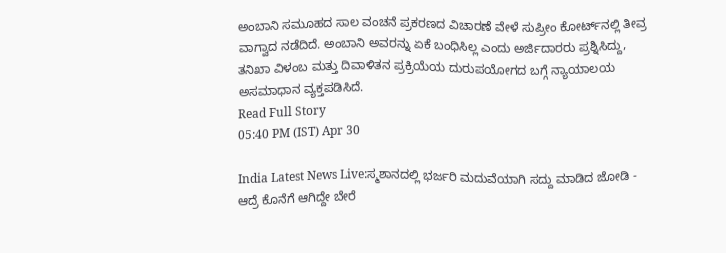ಅಂಬಾನಿ ಸಮೂಹದ ಸಾಲ ವಂಚನೆ ಪ್ರಕರಣದ ವಿಚಾರಣೆ ವೇಳೆ ಸುಪ್ರೀಂ ಕೋರ್ಟ್‌ನಲ್ಲಿ ತೀವ್ರ ವಾಗ್ವಾದ ನಡೆದಿದೆ. ಅಂಬಾನಿ ಅವರನ್ನು ಏಕೆ ಬಂಧಿಸಿಲ್ಲ ಎಂದು ಅರ್ಜಿದಾರರು ಪ್ರಶ್ನಿಸಿದ್ದು, ತನಿಖಾ ವಿಳಂಬ ಮತ್ತು ದಿವಾಳಿತನ ಪ್ರಕ್ರಿಯೆಯ ದುರುಪಯೋಗದ ಬಗ್ಗೆ ನ್ಯಾಯಾಲಯ ಅಸಮಾಧಾನ ವ್ಯಕ್ತಪಡಿಸಿದೆ.
Read Full Story
05:40 PM (IST) Apr 30

India Latest News Live:ಸ್ಮಶಾನದಲ್ಲಿ ಭರ್ಜರಿ ಮದುವೆಯಾಗಿ ಸದ್ದು ಮಾಡಿದ ಜೋಡಿ - ಆದ್ರೆ ಕೊನೆಗೆ ಆಗಿದ್ದೇ ಬೇರೆ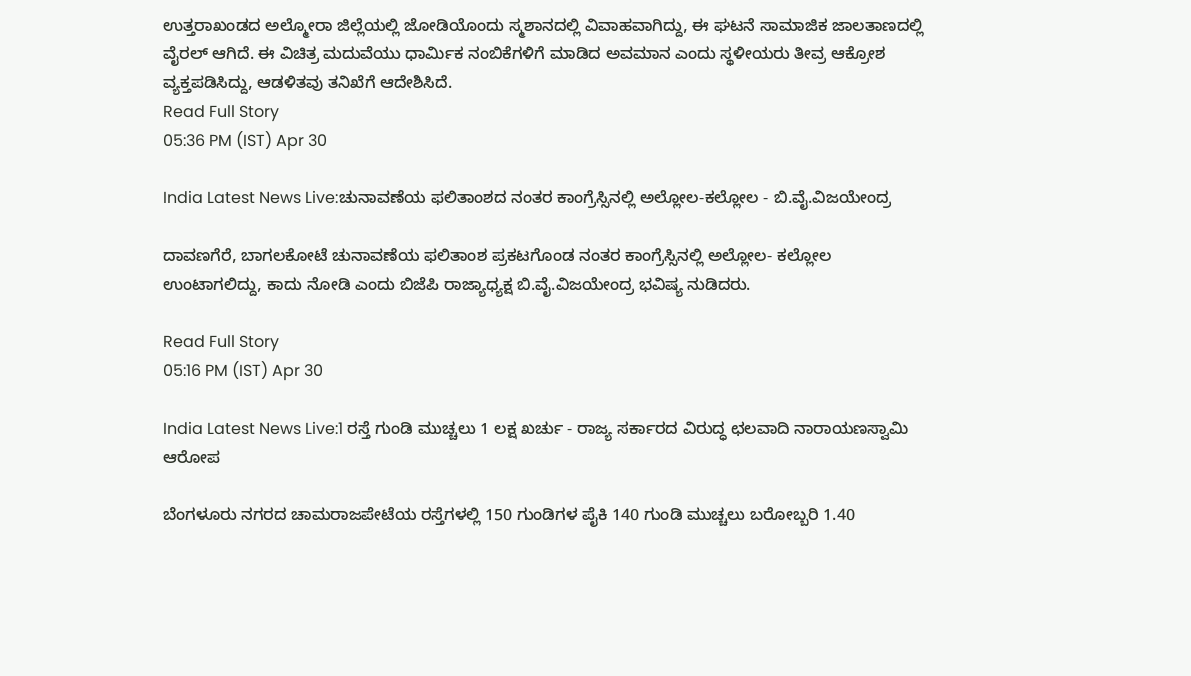ಉತ್ತರಾಖಂಡದ ಅಲ್ಮೋರಾ ಜಿಲ್ಲೆಯಲ್ಲಿ ಜೋಡಿಯೊಂದು ಸ್ಮಶಾನದಲ್ಲಿ ವಿವಾಹವಾಗಿದ್ದು, ಈ ಘಟನೆ ಸಾಮಾಜಿಕ ಜಾಲತಾಣದಲ್ಲಿ ವೈರಲ್ ಆಗಿದೆ. ಈ ವಿಚಿತ್ರ ಮದುವೆಯು ಧಾರ್ಮಿಕ ನಂಬಿಕೆಗಳಿಗೆ ಮಾಡಿದ ಅವಮಾನ ಎಂದು ಸ್ಥಳೀಯರು ತೀವ್ರ ಆಕ್ರೋಶ ವ್ಯಕ್ತಪಡಿಸಿದ್ದು, ಆಡಳಿತವು ತನಿಖೆಗೆ ಆದೇಶಿಸಿದೆ.
Read Full Story
05:36 PM (IST) Apr 30

India Latest News Live:ಚುನಾವಣೆಯ ಫಲಿತಾಂಶದ ನಂತರ ಕಾಂಗ್ರೆಸ್ಸಿನಲ್ಲಿ ಅಲ್ಲೋಲ-ಕಲ್ಲೋಲ - ಬಿ.ವೈ.ವಿಜಯೇಂದ್ರ

ದಾವಣಗೆರೆ, ಬಾಗಲಕೋಟೆ ಚುನಾವಣೆಯ ಫಲಿತಾಂಶ ಪ್ರಕಟಗೊಂಡ ನಂತರ ಕಾಂಗ್ರೆಸ್ಸಿನಲ್ಲಿ ಅಲ್ಲೋಲ- ಕಲ್ಲೋಲ ಉಂಟಾಗಲಿದ್ದು, ಕಾದು ನೋಡಿ ಎಂದು ಬಿಜೆಪಿ ರಾಜ್ಯಾಧ್ಯಕ್ಷ ಬಿ.ವೈ.ವಿಜಯೇಂದ್ರ ಭವಿಷ್ಯ ನುಡಿದರು.

Read Full Story
05:16 PM (IST) Apr 30

India Latest News Live:1 ರಸ್ತೆ ಗುಂಡಿ ಮುಚ್ಚಲು 1 ಲಕ್ಷ ಖರ್ಚು - ರಾಜ್ಯ ಸರ್ಕಾರದ ವಿರುದ್ಧ ಛಲವಾದಿ ನಾರಾಯಣಸ್ವಾಮಿ ಆರೋಪ

ಬೆಂಗಳೂರು ನಗರದ ಚಾಮರಾಜಪೇಟೆಯ ರಸ್ತೆಗಳಲ್ಲಿ 150 ಗುಂಡಿಗಳ ಪೈಕಿ 140 ಗುಂಡಿ ಮುಚ್ಚಲು ಬರೋಬ್ಬರಿ 1.40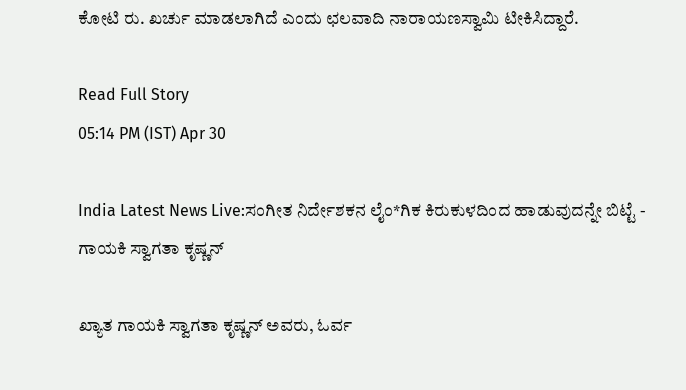ಕೋಟಿ ರು. ಖರ್ಚು ಮಾಡಲಾಗಿದೆ ಎಂದು ಛಲವಾದಿ ನಾರಾಯಣಸ್ವಾಮಿ ಟೀಕಿಸಿದ್ದಾರೆ.

Read Full Story
05:14 PM (IST) Apr 30

India Latest News Live:ಸಂಗೀತ ನಿರ್ದೇಶಕನ ಲೈಂ*ಗಿಕ ಕಿರುಕುಳದಿಂದ ಹಾಡುವುದನ್ನೇ ಬಿಟ್ಟೆ - ಗಾಯಕಿ ಸ್ವಾಗತಾ ಕೃಷ್ಣನ್

ಖ್ಯಾತ ಗಾಯಕಿ ಸ್ವಾಗತಾ ಕೃಷ್ಣನ್ ಅವರು, ಓರ್ವ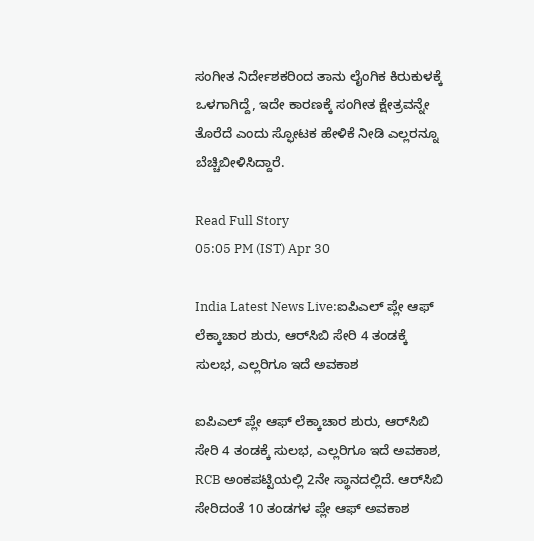ಸಂಗೀತ ನಿರ್ದೇಶಕರಿಂದ ತಾನು ಲೈಂಗಿಕ ಕಿರುಕುಳಕ್ಕೆ ಒಳಗಾಗಿದ್ದೆ, ಇದೇ ಕಾರಣಕ್ಕೆ ಸಂಗೀತ ಕ್ಷೇತ್ರವನ್ನೇ ತೊರೆದೆ ಎಂದು ಸ್ಫೋಟಕ ಹೇಳಿಕೆ ನೀಡಿ ಎಲ್ಲರನ್ನೂ ಬೆಚ್ಚಿಬೀಳಿಸಿದ್ದಾರೆ.

Read Full Story
05:05 PM (IST) Apr 30

India Latest News Live:ಐಪಿಎಲ್ ಪ್ಲೇ ಆಫ್ ಲೆಕ್ಕಾಚಾರ ಶುರು, ಆರ್‌ಸಿಬಿ ಸೇರಿ 4 ತಂಡಕ್ಕೆ ಸುಲಭ, ಎಲ್ಲರಿಗೂ ಇದೆ ಅವಕಾಶ

ಐಪಿಎಲ್ ಪ್ಲೇ ಆಫ್ ಲೆಕ್ಕಾಚಾರ ಶುರು, ಆರ್‌ಸಿಬಿ ಸೇರಿ 4 ತಂಡಕ್ಕೆ ಸುಲಭ, ಎಲ್ಲರಿಗೂ ಇದೆ ಅವಕಾಶ, RCB ಅಂಕಪಟ್ಟಿಯಲ್ಲಿ 2ನೇ ಸ್ಥಾನದಲ್ಲಿದೆ. ಆರ್‌ಸಿಬಿ ಸೇರಿದಂತೆ 10 ತಂಡಗಳ ಪ್ಲೇ ಆಫ್ ಅವಕಾಶ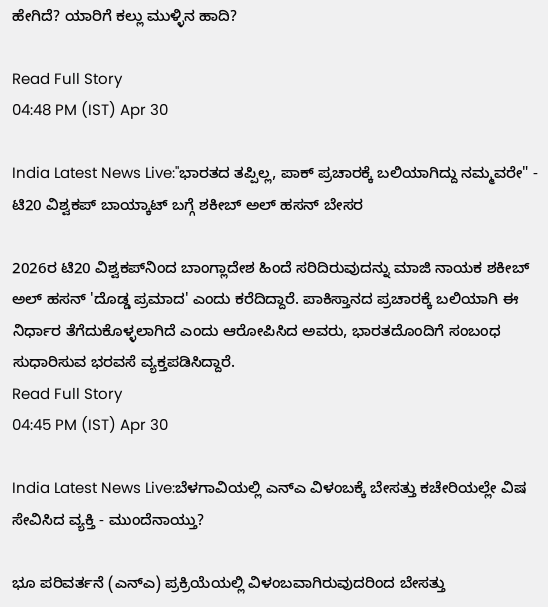ಹೇಗಿದೆ? ಯಾರಿಗೆ ಕಲ್ಲು ಮುಳ್ಳಿನ ಹಾದಿ?

Read Full Story
04:48 PM (IST) Apr 30

India Latest News Live:"ಭಾರತದ ತಪ್ಪಿಲ್ಲ, ಪಾಕ್ ಪ್ರಚಾರಕ್ಕೆ ಬಲಿಯಾಗಿದ್ದು ನಮ್ಮವರೇ" - ಟಿ20 ವಿಶ್ವಕಪ್ ಬಾಯ್ಕಾಟ್‌ ಬಗ್ಗೆ ಶಕೀಬ್ ಅಲ್‌ ಹಸನ್‌ ಬೇಸರ

2026ರ ಟಿ20 ವಿಶ್ವಕಪ್‌ನಿಂದ ಬಾಂಗ್ಲಾದೇಶ ಹಿಂದೆ ಸರಿದಿರುವುದನ್ನು ಮಾಜಿ ನಾಯಕ ಶಕೀಬ್ ಅಲ್ ಹಸನ್ 'ದೊಡ್ಡ ಪ್ರಮಾದ' ಎಂದು ಕರೆದಿದ್ದಾರೆ. ಪಾಕಿಸ್ತಾನದ ಪ್ರಚಾರಕ್ಕೆ ಬಲಿಯಾಗಿ ಈ ನಿರ್ಧಾರ ತೆಗೆದುಕೊಳ್ಳಲಾಗಿದೆ ಎಂದು ಆರೋಪಿಸಿದ ಅವರು, ಭಾರತದೊಂದಿಗೆ ಸಂಬಂಧ ಸುಧಾರಿಸುವ ಭರವಸೆ ವ್ಯಕ್ತಪಡಿಸಿದ್ದಾರೆ.
Read Full Story
04:45 PM (IST) Apr 30

India Latest News Live:ಬೆಳಗಾವಿಯಲ್ಲಿ ಎನ್‌ಎ ವಿಳಂಬಕ್ಕೆ ಬೇಸತ್ತು ಕಚೇರಿಯಲ್ಲೇ ವಿಷ ಸೇವಿಸಿದ ವ್ಯಕ್ತಿ - ಮುಂದೆನಾಯ್ತು?

ಭೂ ಪರಿವರ್ತನೆ (ಎನ್‌ಎ) ಪ್ರಕ್ರಿಯೆಯಲ್ಲಿ ವಿಳಂಬವಾಗಿರುವುದರಿಂದ ಬೇಸತ್ತು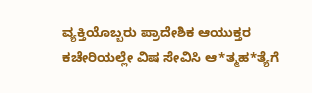ವ್ಯಕ್ತಿಯೊಬ್ಬರು ಪ್ರಾದೇಶಿಕ ಆಯುಕ್ತರ ಕಚೇರಿಯಲ್ಲೇ ವಿಷ ಸೇವಿಸಿ ಆ*ತ್ಮಹ*ತ್ಯೆಗೆ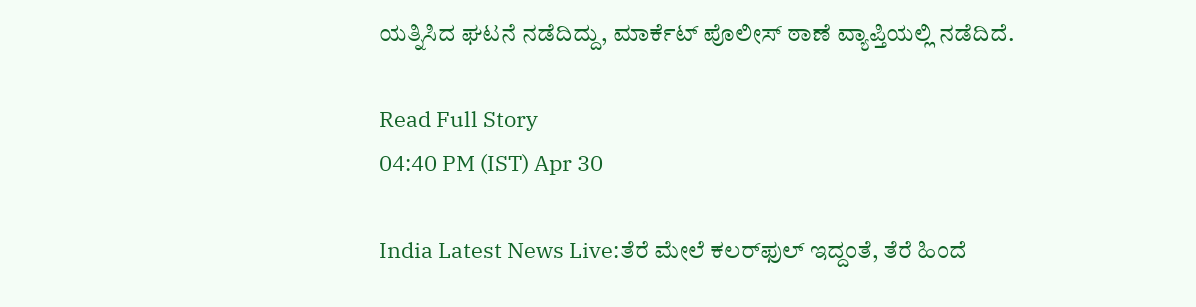ಯತ್ನಿಸಿದ ಘಟನೆ ನಡೆದಿದ್ದು, ಮಾರ್ಕೆಟ್ ಪೊಲೀಸ್ ಠಾಣೆ ವ್ಯಾಪ್ತಿಯಲ್ಲಿ ನಡೆದಿದೆ.

Read Full Story
04:40 PM (IST) Apr 30

India Latest News Live:ತೆರೆ ಮೇಲೆ ಕಲರ್‌ಫುಲ್‌ ಇದ್ದಂತೆ, ತೆರೆ ಹಿಂದೆ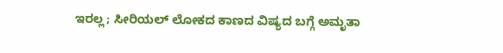ಇರಲ್ಲ; ಸೀರಿಯಲ್‌ ಲೋಕದ ಕಾಣದ ವಿಷ್ಯದ ಬಗ್ಗೆ ಅಮೃತಾ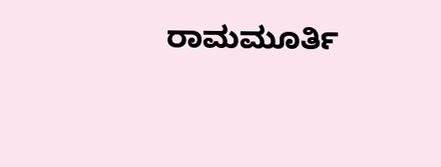ರಾಮಮೂರ್ತಿ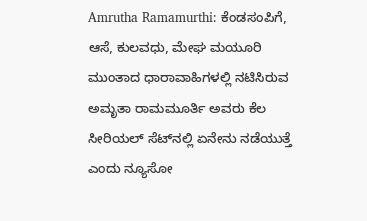Amrutha Ramamurthi: ಕೆಂಡಸಂಪಿಗೆ, ಆಸೆ, ಕುಲವಧು, ಮೇಘ ಮಯೂರಿ ಮುಂತಾದ ಧಾರಾವಾಹಿಗಳಲ್ಲಿ ನಟಿಸಿರುವ ಅಮೃತಾ ರಾಮಮೂರ್ತಿ ಅವರು ಕೆಲ ಸೀರಿಯಲ್‌ ಸೆಟ್‌ನಲ್ಲಿ ಏನೇನು ನಡೆಯುತ್ತೆ ಎಂದು ನ್ಯೂಸೋ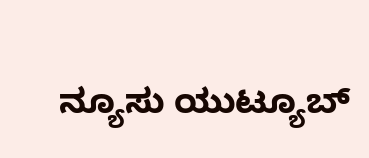ನ್ಯೂಸು ಯುಟ್ಯೂಬ್‌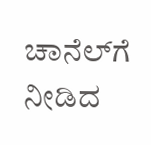ಚಾನೆಲ್‌ಗೆ ನೀಡಿದ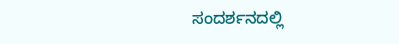ಸಂದರ್ಶನದಲ್ಲಿ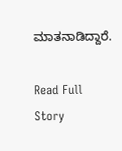ಮಾತನಾಡಿದ್ದಾರೆ.

Read Full Story